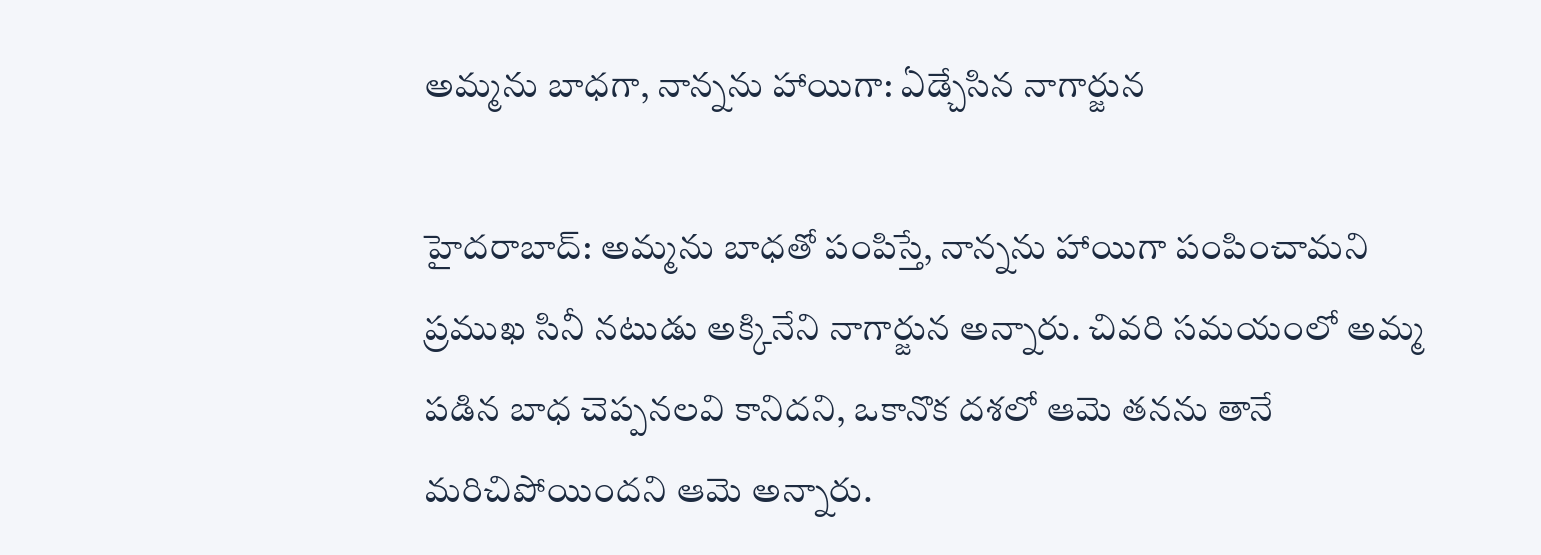అమ్మను బాధగా, నాన్నను హాయిగా: ఏడ్చేసిన నాగార్జున

హైదరాబాద్‌: అమ్మను బాధతో పంపిస్తే, నాన్నను హాయిగా పంపించామని ప్రముఖ సినీ నటుడు అక్కినేని నాగార్జున అన్నారు. చివరి సమయంలో అమ్మ పడిన బాధ చెప్పనలవి కానిదని, ఒకానొక దశలో ఆమె తనను తానే మరిచిపోయిందని ఆమె అన్నారు.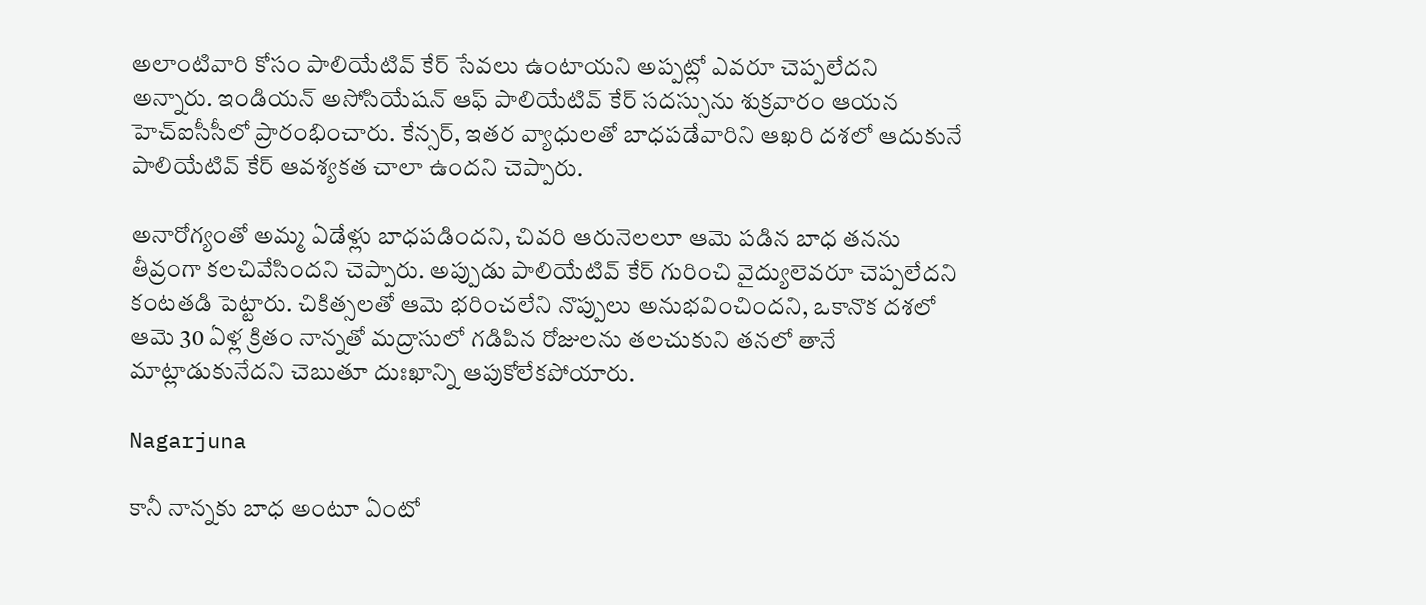అలాంటివారి కోసం పాలియేటివ్ కేర్ సేవలు ఉంటాయని అప్పట్లో ఎవరూ చెప్పలేదని అన్నారు. ఇండియన్‌ అసోసియేషన్‌ ఆఫ్‌ పాలియేటివ్‌ కేర్‌ సదస్సును శుక్రవారం ఆయన హెచ్‌ఐసీసీలో ప్రారంభించారు. కేన్సర్‌, ఇతర వ్యాధులతో బాధపడేవారిని ఆఖరి దశలో ఆదుకునే పాలియేటివ్‌ కేర్‌ ఆవశ్యకత చాలా ఉందని చెప్పారు.

అనారోగ్యంతో అమ్మ ఏడేళ్లు బాధపడిందని, చివరి ఆరునెలలూ ఆమె పడిన బాధ తనను తీవ్రంగా కలచివేసిందని చెప్పారు. అప్పుడు పాలియేటివ్‌ కేర్‌ గురించి వైద్యులెవరూ చెప్పలేదని కంటతడి పెట్టారు. చికిత్సలతో ఆమె భరించలేని నొప్పులు అనుభవించిందని, ఒకానొక దశలో ఆమె 30 ఏళ్ల క్రితం నాన్నతో మద్రాసులో గడిపిన రోజులను తలచుకుని తనలో తానే మాట్లాడుకునేదని చెబుతూ దుఃఖాన్ని ఆపుకోలేకపోయారు.

Nagarjuna

కానీ నాన్నకు బాధ అంటూ ఏంటో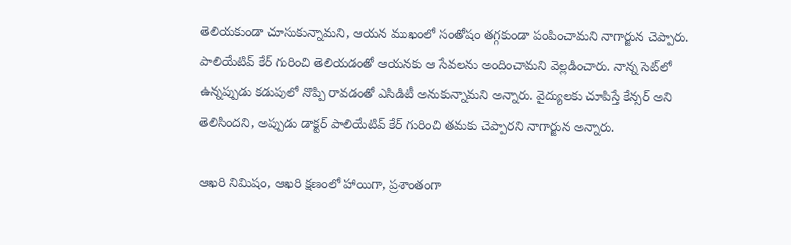తెలియకుండా చూసుకున్నామని, ఆయన ముఖంలో సంతోషం తగ్గకుండా పంపించామని నాగార్జున చెప్పారు. పాలియేటివ్‌ కేర్‌ గురించి తెలియడంతో ఆయనకు ఆ సేవలను అందించామని వెల్లడించారు. నాన్న సెట్‌లో ఉన్నప్పుడు కడుపులో నొప్పి రావడంతో ఎసిడిటీ అనుకున్నామని అన్నారు. వైద్యులకు చూపిస్తే కేన్సర్‌ అని తెలిసిందని, అప్పుడు డాక్టర్‌ పాలియేటివ్‌ కేర్‌ గురించి తమకు చెప్పారని నాగార్జున అన్నారు.

ఆఖరి నిమిషం, ఆఖరి క్షణంలో హాయిగా, ప్రశాంతంగా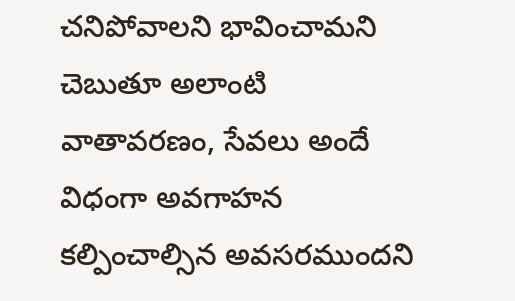చనిపోవాలని భావించామని చెబుతూ అలాంటి వాతావరణం, సేవలు అందే విధంగా అవగాహన కల్పించాల్సిన అవసరముందని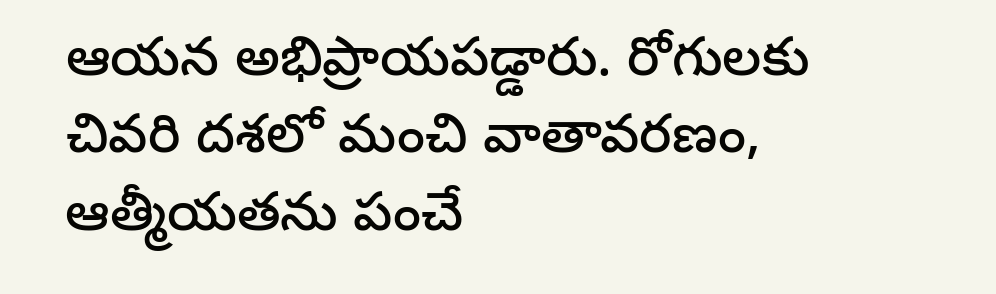ఆయన అభిప్రాయపడ్డారు. రోగులకు చివరి దశలో మంచి వాతావరణం, ఆత్మీయతను పంచే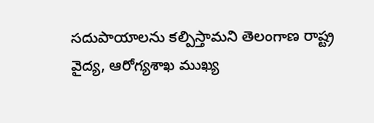సదుపాయాలను కల్పిస్తామని తెలంగాణ రాష్ట్ర వైద్య, ఆరోగ్యశాఖ ముఖ్య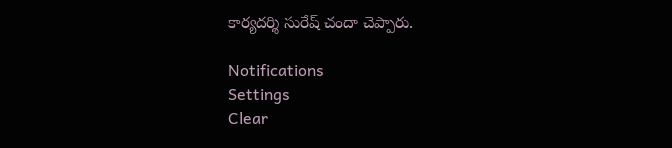కార్యదర్శి సురేష్‌ చందా చెప్పారు.

Notifications
Settings
Clear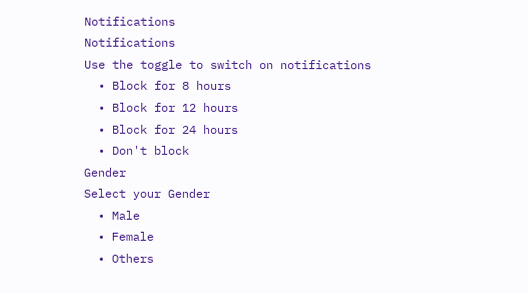Notifications
Notifications
Use the toggle to switch on notifications
  • Block for 8 hours
  • Block for 12 hours
  • Block for 24 hours
  • Don't block
Gender
Select your Gender
  • Male
  • Female
  • Others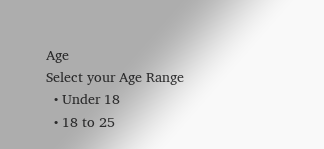Age
Select your Age Range
  • Under 18
  • 18 to 25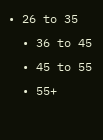• 26 to 35
  • 36 to 45
  • 45 to 55
  • 55+